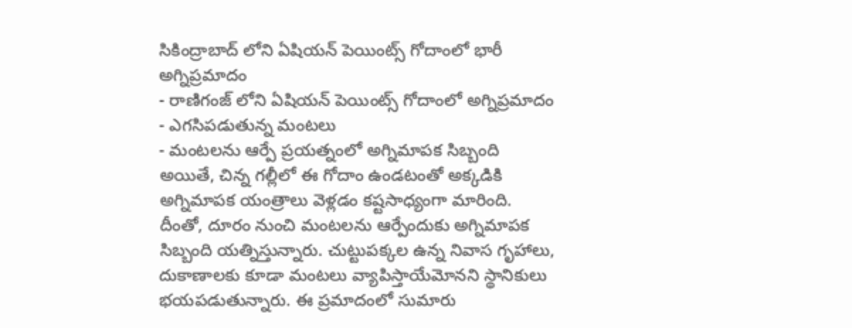సికింద్రాబాద్ లోని ఏషియన్ పెయింట్స్ గోదాంలో భారీ అగ్నిప్రమాదం
- రాణిగంజ్ లోని ఏషియన్ పెయింట్స్ గోదాంలో అగ్నిప్రమాదం
- ఎగసిపడుతున్న మంటలు
- మంటలను ఆర్పే ప్రయత్నంలో అగ్నిమాపక సిబ్బంది
అయితే, చిన్న గల్లీలో ఈ గోదాం ఉండటంతో అక్కడికి అగ్నిమాపక యంత్రాలు వెళ్లడం కష్టసాధ్యంగా మారింది. దీంతో, దూరం నుంచి మంటలను ఆర్పేందుకు అగ్నిమాపక సిబ్బంది యత్నిస్తున్నారు. చుట్టుపక్కల ఉన్న నివాస గృహాలు, దుకాణాలకు కూడా మంటలు వ్యాపిస్తాయేమోనని స్థానికులు భయపడుతున్నారు. ఈ ప్రమాదంలో సుమారు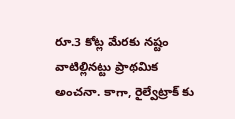రూ.3 కోట్ల మేరకు నష్టం వాటిల్లినట్టు ప్రాథమిక అంచనా. కాగా, రైల్వేట్రాక్ కు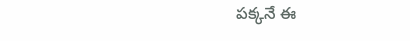పక్కనే ఈ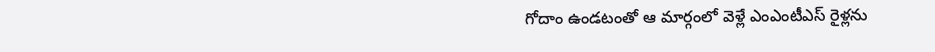గోదాం ఉండటంతో ఆ మార్గంలో వెళ్లే ఎంఎంటీఎస్ రైళ్లను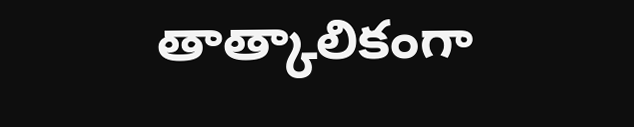తాత్కాలికంగా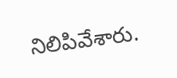నిలిపివేశారు.